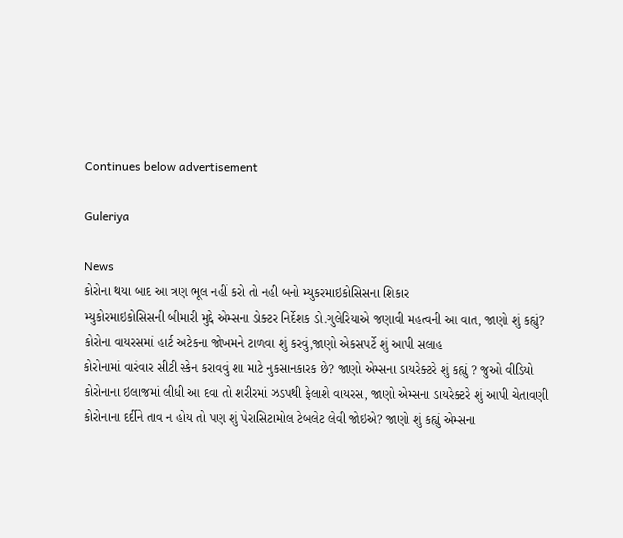Continues below advertisement

Guleriya

News
કોરોના થયા બાદ આ ત્રણ ભૂલ નહીં કરો તો નહી બનો મ્યુકરમાઇકોસિસના શિકાર
મ્યુકોરમાઇકોસિસની બીમારી મુદ્દે એમ્સના ડોક્ટર નિર્દેશક ડો.ગુલેરિયાએ જણાવી મહત્વની આ વાત, જાણો શું કહ્યું?
કોરોના વાયરસમાં હાર્ટ અટેકના જોખમને ટાળવા શું કરવું,જાણો એકસપર્ટે શું આપી સલાહ
કોરોનામાં વારંવાર સીટી સ્કેન કરાવવું શા માટે નુકસાનકારક છે? જાણો એમ્સના ડાયરેક્ટરે શું કહ્યું ? જુઓ વીડિયો
કોરોનાના ઇલાજમાં લીધી આ દવા તો શરીરમાં ઝડપથી ફેલાશે વાયરસ, જાણો એમ્સના ડાયરેક્ટરે શું આપી ચેતાવણી
કોરોનાના દર્દીને તાવ ન હોય તો પણ શું પેરાસિટામોલ ટેબલેટ લેવી જોઇએ? જાણો શું કહ્યું એમ્સના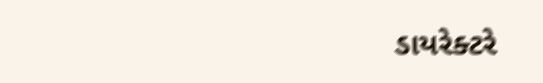ડાયરેક્ટરે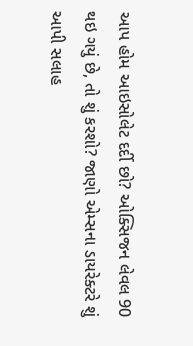આપ હોમ આઇસોલેટ દર્દી છો? ઓક્સિજન લેવલ 90 થઇ ગયું છે, તો શું કરશો? જાણો એમ્સના ડાયરેક્ટરે શું આપી સલાહ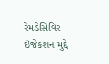રેમડેસિવિર ઇંજેકશન મુદ્દે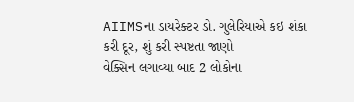AIIMSના ડાયરેક્ટર ડો. ગુલેરિયાએ કઇ શંકા કરી દૂર, શું કરી સ્પષ્ટતા જાણો
વેક્સિન લગાવ્યા બાદ 2 લોકોના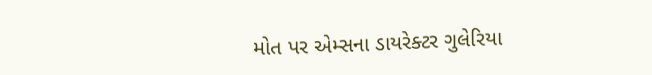મોત પર એમ્સના ડાયરેક્ટર ગુલેરિયા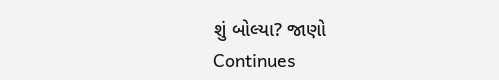શું બોલ્યા? જાણો
Continues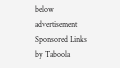below advertisement
Sponsored Links by Taboola